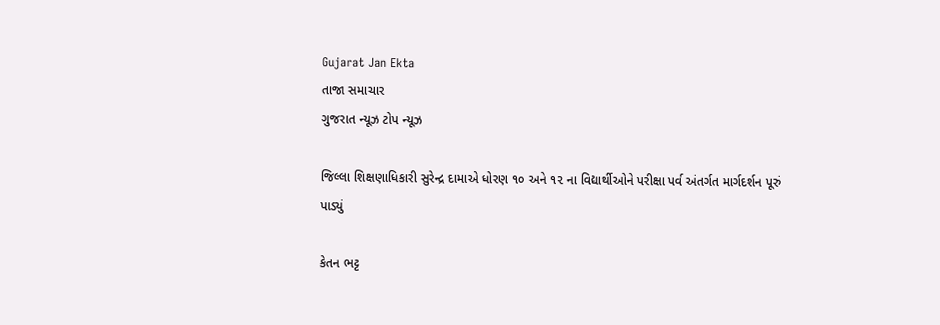Gujarat Jan Ekta
તાજા સમાચાર
ગુજરાત ન્યૂઝ ટોપ ન્યૂઝ

જિલ્લા શિક્ષણાધિકારી સુરેન્દ્ર દામાએ ધોરણ ૧૦ અને ૧૨ ના વિદ્યાર્થીઓને પરીક્ષા પર્વ અંતર્ગત માર્ગદર્શન પૂરું પાડ્યું

કેતન ભટ્ટ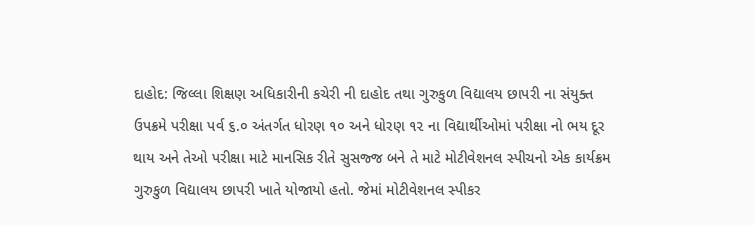દાહોદ: જિલ્લા શિક્ષણ અધિકારીની કચેરી ની દાહોદ તથા ગુરુકુળ વિદ્યાલય છાપરી ના સંયુક્ત ઉપક્રમે પરીક્ષા પર્વ ૬.૦ અંતર્ગત ધોરણ ૧૦ અને ધોરણ ૧૨ ના વિદ્યાર્થીઓમાં પરીક્ષા નો ભય દૂર થાય અને તેઓ પરીક્ષા માટે માનસિક રીતે સુસજ્જ બને તે માટે મોટીવેશનલ સ્પીચનો એક કાર્યક્રમ ગુરુકુળ વિદ્યાલય છાપરી ખાતે યોજાયો હતો. જેમાં મોટીવેશનલ સ્પીકર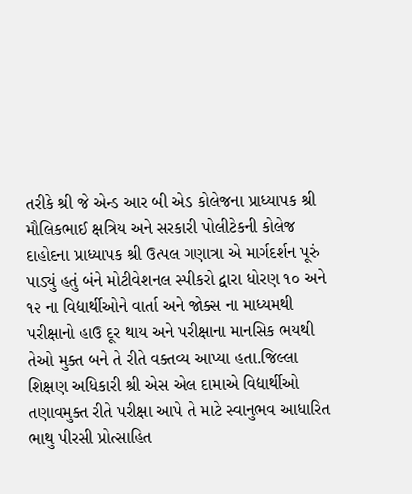તરીકે શ્રી જે એન્ડ આર બી એડ કોલેજના પ્રાધ્યાપક શ્રી મૌલિકભાઈ ક્ષત્રિય અને સરકારી પોલીટેકની કોલેજ દાહોદના પ્રાધ્યાપક શ્રી ઉત્પલ ગણાત્રા એ માર્ગદર્શન પૂરું પાડ્યું હતું બંને મોટીવેશનલ સ્પીકરો દ્વારા ધોરણ ૧૦ અને ૧૨ ના વિદ્યાર્થીઓને વાર્તા અને જોક્સ ના માધ્યમથી પરીક્ષાનો હાઉ દૂર થાય અને પરીક્ષાના માનસિક ભયથી તેઓ મુક્ત બને તે રીતે વક્તવ્ય આપ્યા હતા.જિલ્લા શિક્ષણ અધિકારી શ્રી એસ એલ દામાએ વિદ્યાર્થીઓ તણાવમુક્ત રીતે પરીક્ષા આપે તે માટે સ્વાનુભવ આધારિત ભાથુ પીરસી પ્રોત્સાહિત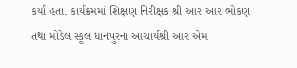કર્યા હતા. કાર્યક્રમમાં શિક્ષણ નિરીક્ષક શ્રી આર આર ભોકણ તથા મોડેલ સ્કૂલ ધાનપુરના આચાર્યશ્રી આર એમ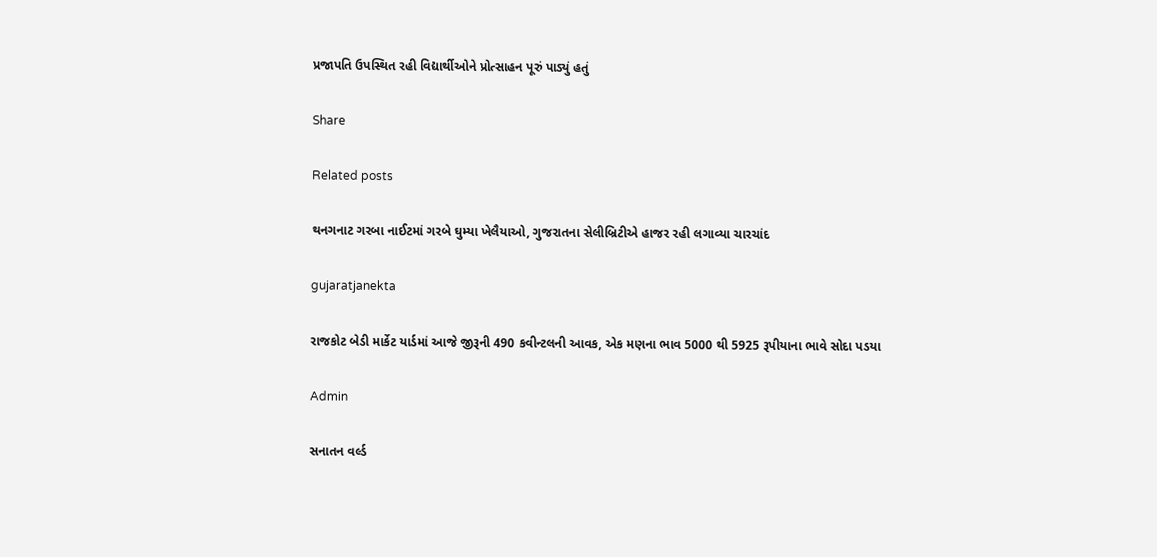પ્રજાપતિ ઉપસ્થિત રહી વિદ્યાર્થીઓને પ્રોત્સાહન પૂરું પાડ્યું હતું

Share

Related posts

થનગનાટ ગરબા નાઈટમાં ગરબે ઘુમ્યા ખેલૈયાઓ, ગુજરાતના સેલીબ્રિટીએ હાજર રહી લગાવ્યા ચારચાંદ

gujaratjanekta

રાજકોટ બેડી માર્કેટ યાર્ડમાં આજે જીરૂની 490 કવીન્‍ટલની આવક, એક મણના ભાવ 5000 થી 5925 રૂપીયાના ભાવે સોદા પડયા

Admin

સનાતન વર્લ્ડ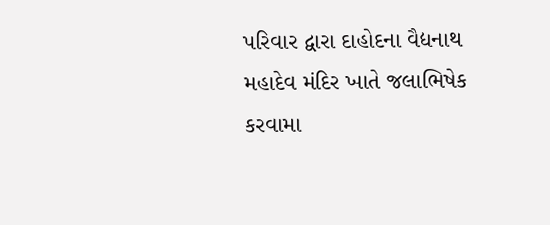પરિવાર દ્વારા દાહોદના વૈદ્યનાથ મહાદેવ મંદિર ખાતે જલાભિષેક કરવામા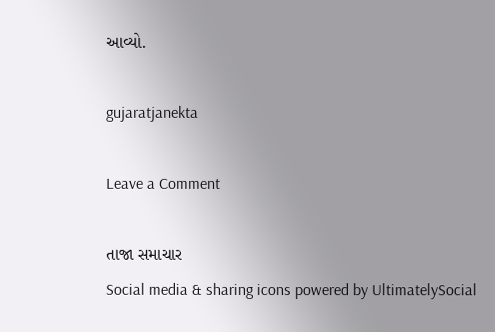આવ્યો.

gujaratjanekta

Leave a Comment

તાજા સમાચાર
Social media & sharing icons powered by UltimatelySocial